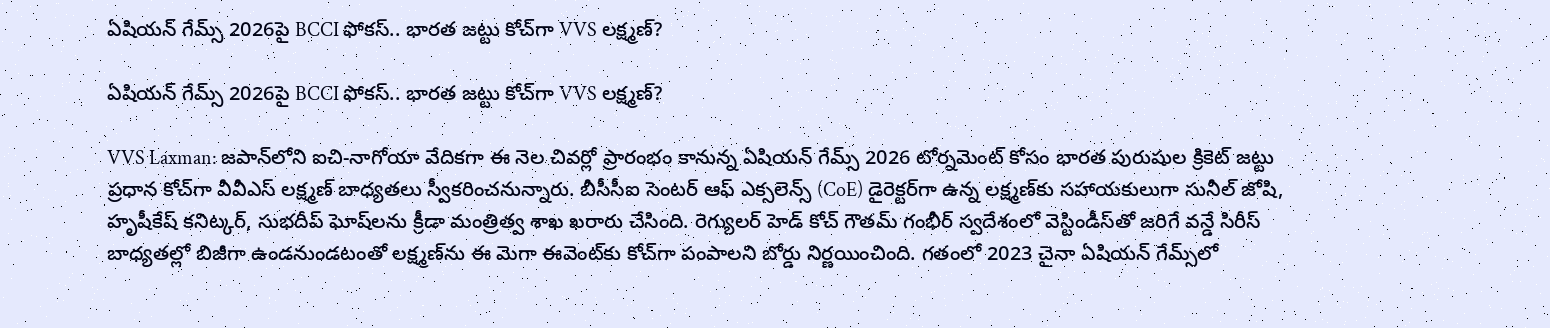ఏషియన్ గేమ్స్ 2026పై BCCI ఫోకస్.. భారత జట్టు కోచ్‌గా VVS లక్ష్మణ్?

ఏషియన్ గేమ్స్ 2026పై BCCI ఫోకస్.. భారత జట్టు కోచ్‌గా VVS లక్ష్మణ్?

VVS Laxman: జపాన్‌లోని ఐచి-నాగోయా వేదికగా ఈ నెల చివర్లో ప్రారంభం కానున్న ఏషియన్ గేమ్స్ 2026 టోర్నమెంట్ కోసం భారత పురుషుల క్రికెట్ జట్టు ప్రధాన కోచ్‌గా వీవీఎస్ లక్ష్మణ్ బాధ్యతలు స్వీకరించనున్నారు. బీసీసీఐ సెంటర్ ఆఫ్ ఎక్సలెన్స్ (CoE) డైరెక్టర్‌గా ఉన్న లక్ష్మణ్‌కు సహాయకులుగా సునీల్ జోషి, హృషీకేష్ కనిట్కర్, సుభదీప్ ఘోష్‌లను క్రీడా మంత్రిత్వ శాఖ ఖరారు చేసింది. రెగ్యులర్ హెడ్ కోచ్ గౌతమ్ గంభీర్ స్వదేశంలో వెస్టిండీస్‌తో జరిగే వన్డే సిరీస్ బాధ్యతల్లో బిజీగా ఉండనుండటంతో లక్ష్మణ్‌ను ఈ మెగా ఈవెంట్‌కు కోచ్‌గా పంపాలని బోర్డు నిర్ణయించింది. గతంలో 2023 చైనా ఏషియన్ గేమ్స్‌లో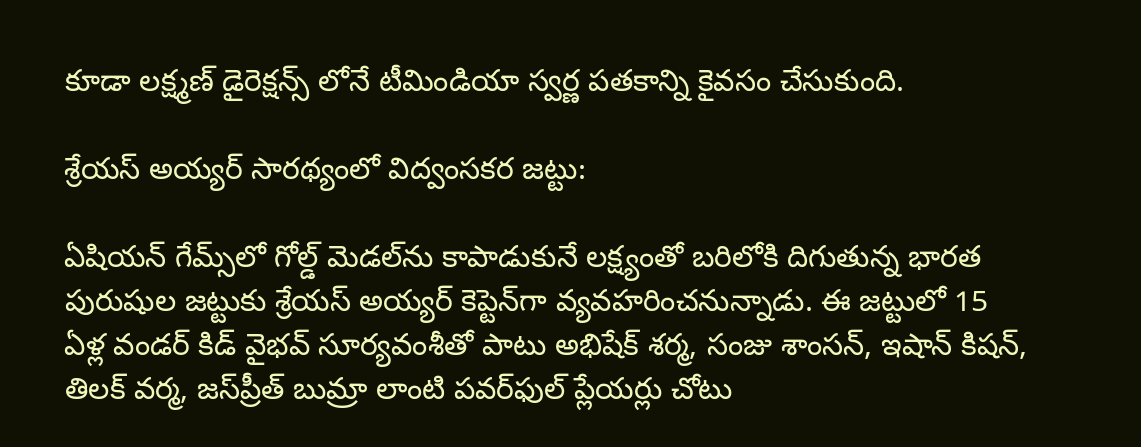కూడా లక్ష్మణ్ డైరెక్షన్స్ లోనే టీమిండియా స్వర్ణ పతకాన్ని కైవసం చేసుకుంది.

శ్రేయస్ అయ్యర్ సారథ్యంలో విద్వంసకర జట్టు:

ఏషియన్ గేమ్స్‌లో గోల్డ్ మెడల్‌ను కాపాడుకునే లక్ష్యంతో బరిలోకి దిగుతున్న భారత పురుషుల జట్టుకు శ్రేయస్ అయ్యర్ కెప్టెన్‌గా వ్యవహరించనున్నాడు. ఈ జట్టులో 15 ఏళ్ల వండర్ కిడ్ వైభవ్ సూర్యవంశీతో పాటు అభిషేక్ శర్మ, సంజు శాంసన్, ఇషాన్ కిషన్, తిలక్ వర్మ, జస్‌ప్రీత్ బుమ్రా లాంటి పవర్‌ఫుల్ ప్లేయర్లు చోటు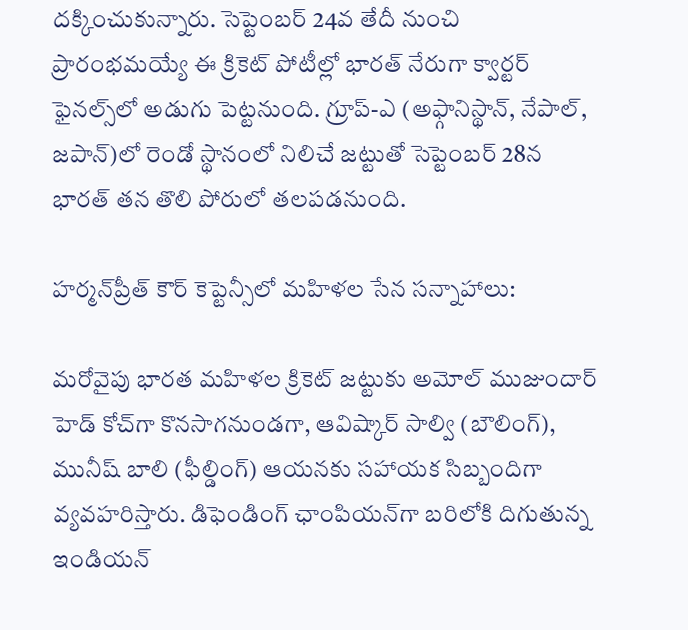దక్కించుకున్నారు. సెప్టెంబర్ 24వ తేదీ నుంచి ప్రారంభమయ్యే ఈ క్రికెట్ పోటీల్లో భారత్ నేరుగా క్వార్టర్ ఫైనల్స్‌లో అడుగు పెట్టనుంది. గ్రూప్-ఎ (అఫ్గానిస్థాన్, నేపాల్, జపాన్)లో రెండో స్థానంలో నిలిచే జట్టుతో సెప్టెంబర్ 28న భారత్ తన తొలి పోరులో తలపడనుంది.

హర్మన్‌ప్రీత్ కౌర్ కెప్టెన్సీలో మహిళల సేన సన్నాహాలు:

మరోవైపు భారత మహిళల క్రికెట్ జట్టుకు అమోల్ ముజుందార్ హెడ్ కోచ్‌గా కొనసాగనుండగా, ఆవిష్కార్ సాల్వి (బౌలింగ్), మునీష్ బాలి (ఫీల్డింగ్) ఆయనకు సహాయక సిబ్బందిగా వ్యవహరిస్తారు. డిఫెండింగ్ ఛాంపియన్‌గా బరిలోకి దిగుతున్న ఇండియన్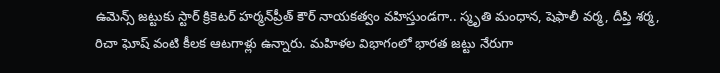ఉమెన్స్ జట్టుకు స్టార్ క్రికెటర్ హర్మన్‌ప్రీత్ కౌర్ నాయకత్వం వహిస్తుండగా.. స్మృతి మంధాన, షెఫాలీ వర్మ, దీప్తి శర్మ, రిచా ఘోష్ వంటి కీలక ఆటగాళ్లు ఉన్నారు. మహిళల విభాగంలో భారత జట్టు నేరుగా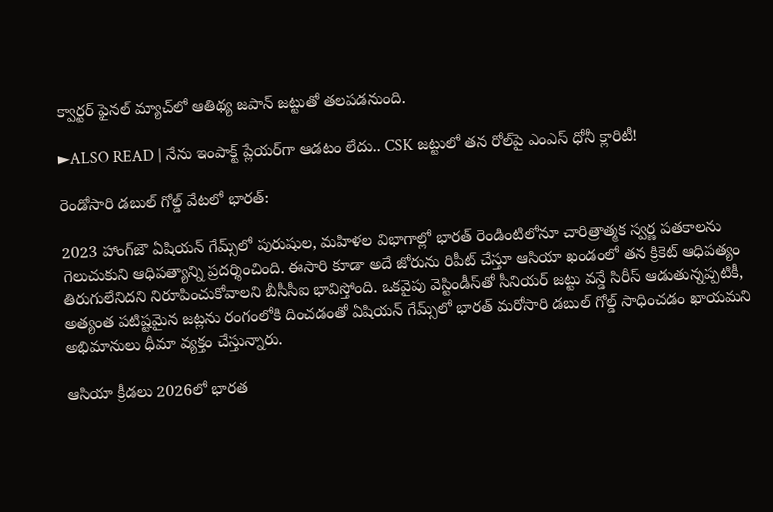క్వార్టర్ ఫైనల్ మ్యాచ్‌లో ఆతిథ్య జపాన్ జట్టుతో తలపడనుంది.

►ALSO READ | నేను ఇంపాక్ట్ ప్లేయర్‌గా ఆడటం లేదు.. CSK జట్టులో తన రోల్‌పై ఎంఎస్ ధోనీ క్లారిటీ!

రెండోసారి డబుల్ గోల్డ్ వేటలో భారత్:

2023 హాంగ్‌జౌ ఏషియన్ గేమ్స్‌లో పురుషుల, మహిళల విభాగాల్లో భారత్ రెండింటిలోనూ చారిత్రాత్మక స్వర్ణ పతకాలను గెలుచుకుని ఆధిపత్యాన్ని ప్రదర్శించింది. ఈసారి కూడా అదే జోరును రిపీట్ చేస్తూ ఆసియా ఖండంలో తన క్రికెట్ ఆధిపత్యం తిరుగులేనిదని నిరూపించుకోవాలని బీసీసీఐ భావిస్తోంది. ఒకవైపు వెస్టిండీస్‌తో సీనియర్ జట్టు వన్డే సిరీస్ ఆడుతున్నప్పటికీ, అత్యంత పటిష్టమైన జట్లను రంగంలోకి దించడంతో ఏషియన్ గేమ్స్‌లో భారత్ మరోసారి డబుల్ గోల్డ్ సాధించడం ఖాయమని అభిమానులు ధీమా వ్యక్తం చేస్తున్నారు.

ఆసియా క్రీడలు 2026లో భారత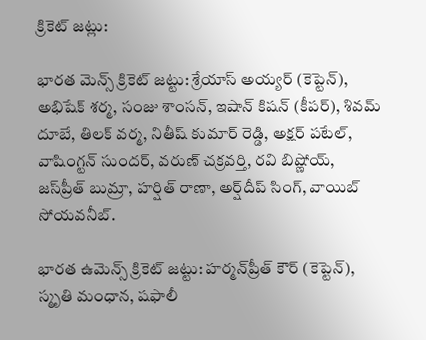క్రికెట్ జట్లు:

భారత మెన్స్ క్రికెట్ జట్టు: శ్రేయాస్ అయ్యర్ (కెప్టెన్), అభిషేక్ శర్మ, సంజు శాంసన్, ఇషాన్ కిషన్ (కీపర్), శివమ్ దూబే, తిలక్ వర్మ, నితీష్ కుమార్ రెడ్డి, అక్షర్ పటేల్, వాషింగ్టన్ సుందర్, వరుణ్ చక్రవర్తి, రవి బిష్ణోయ్, జస్‌ప్రీత్ బుమ్రా, హర్షిత్ రాణా, అర్ష్‌దీప్ సింగ్, వాయిబ్ సోయవనీబ్.

భారత ఉమెన్స్ క్రికెట్ జట్టు: హర్మన్‌ప్రీత్ కౌర్ (కెప్టెన్), స్మృతి మంధాన, షఫాలీ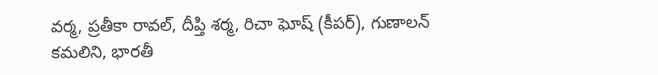వర్మ, ప్రతీకా రావల్, దీప్తి శర్మ, రిచా ఘోష్ (కీపర్), గుణాలన్ కమలిని, భారతీ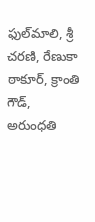ఫుల్‌మాలి, శ్రీ చరణి, రేణుకా ఠాకూర్, క్రాంతి గౌడ్, అరుంధతి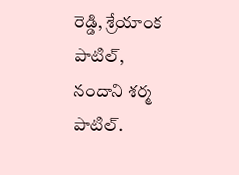రెడ్డి, శ్రేయాంక పాటిల్, నందాని శర్మ పాటిల్.